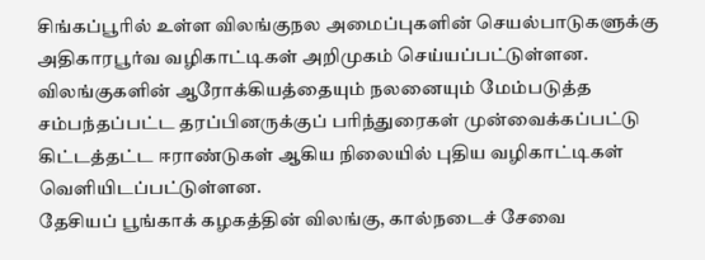சிங்கப்பூரில் உள்ள விலங்குநல அமைப்புகளின் செயல்பாடுகளுக்கு அதிகாரபூர்வ வழிகாட்டிகள் அறிமுகம் செய்யப்பட்டுள்ளன.
விலங்குகளின் ஆரோக்கியத்தையும் நலனையும் மேம்படுத்த சம்பந்தப்பட்ட தரப்பினருக்குப் பரிந்துரைகள் முன்வைக்கப்பட்டு கிட்டத்தட்ட ஈராண்டுகள் ஆகிய நிலையில் புதிய வழிகாட்டிகள் வெளியிடப்பட்டுள்ளன.
தேசியப் பூங்காக் கழகத்தின் விலங்கு, கால்நடைச் சேவை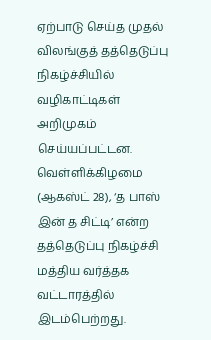ஏற்பாடு செய்த முதல் விலங்குத் தத்தெடுப்பு நிகழ்ச்சியில் வழிகாட்டிகள் அறிமுகம் செய்யப்பட்டன.
வெள்ளிக்கிழமை (ஆகஸ்ட் 28), ‘த பாஸ் இன் த சிட்டி’ என்ற தத்தெடுப்பு நிகழ்ச்சி மத்திய வர்த்தக வட்டாரத்தில் இடம்பெற்றது.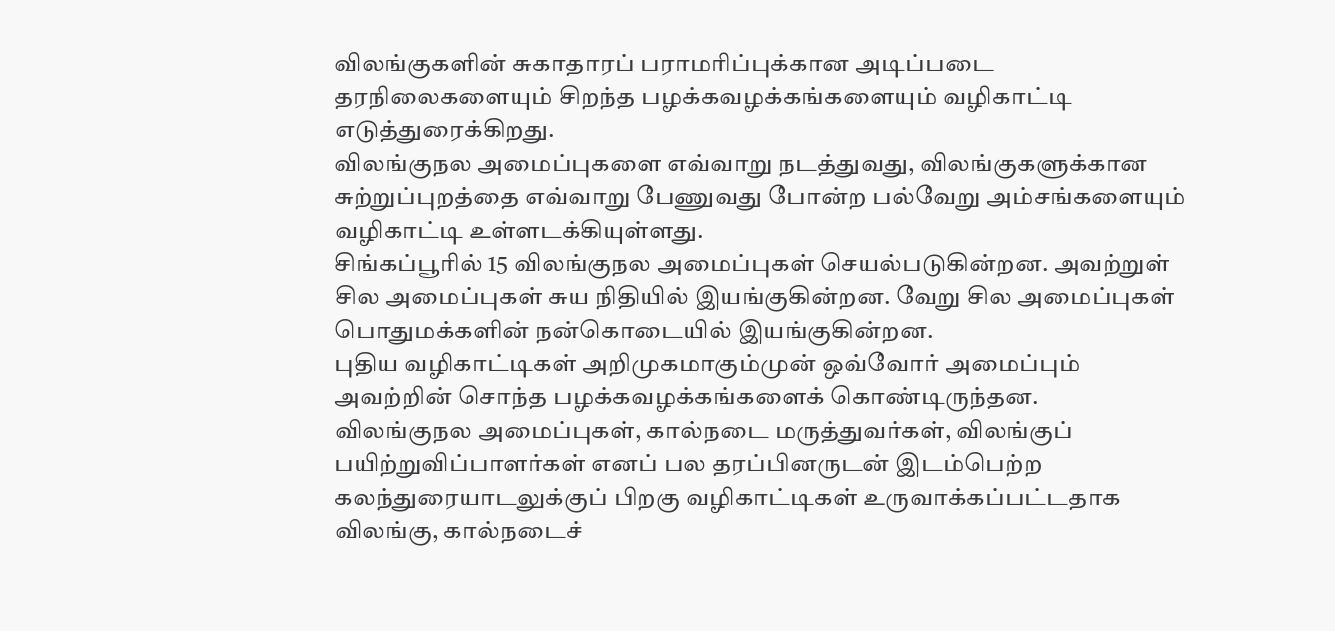விலங்குகளின் சுகாதாரப் பராமரிப்புக்கான அடிப்படை தரநிலைகளையும் சிறந்த பழக்கவழக்கங்களையும் வழிகாட்டி எடுத்துரைக்கிறது.
விலங்குநல அமைப்புகளை எவ்வாறு நடத்துவது, விலங்குகளுக்கான சுற்றுப்புறத்தை எவ்வாறு பேணுவது போன்ற பல்வேறு அம்சங்களையும் வழிகாட்டி உள்ளடக்கியுள்ளது.
சிங்கப்பூரில் 15 விலங்குநல அமைப்புகள் செயல்படுகின்றன. அவற்றுள் சில அமைப்புகள் சுய நிதியில் இயங்குகின்றன. வேறு சில அமைப்புகள் பொதுமக்களின் நன்கொடையில் இயங்குகின்றன.
புதிய வழிகாட்டிகள் அறிமுகமாகும்முன் ஒவ்வோர் அமைப்பும் அவற்றின் சொந்த பழக்கவழக்கங்களைக் கொண்டிருந்தன.
விலங்குநல அமைப்புகள், கால்நடை மருத்துவர்கள், விலங்குப் பயிற்றுவிப்பாளர்கள் எனப் பல தரப்பினருடன் இடம்பெற்ற கலந்துரையாடலுக்குப் பிறகு வழிகாட்டிகள் உருவாக்கப்பட்டதாக விலங்கு, கால்நடைச்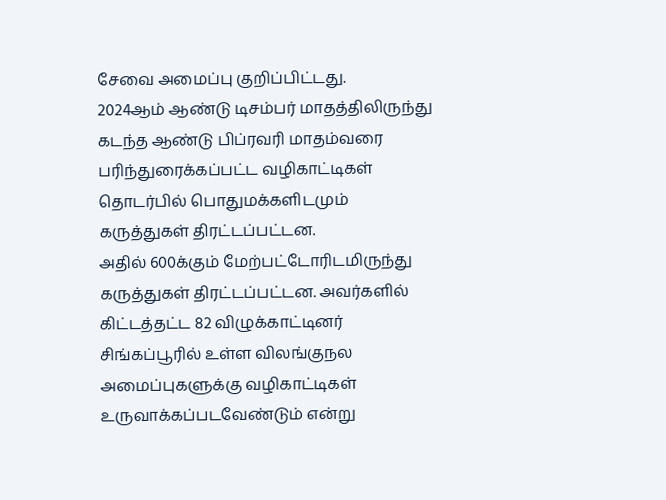சேவை அமைப்பு குறிப்பிட்டது.
2024ஆம் ஆண்டு டிசம்பர் மாதத்திலிருந்து கடந்த ஆண்டு பிப்ரவரி மாதம்வரை பரிந்துரைக்கப்பட்ட வழிகாட்டிகள் தொடர்பில் பொதுமக்களிடமும் கருத்துகள் திரட்டப்பட்டன.
அதில் 600க்கும் மேற்பட்டோரிடமிருந்து கருத்துகள் திரட்டப்பட்டன. அவர்களில் கிட்டத்தட்ட 82 விழுக்காட்டினர் சிங்கப்பூரில் உள்ள விலங்குநல அமைப்புகளுக்கு வழிகாட்டிகள் உருவாக்கப்படவேண்டும் என்று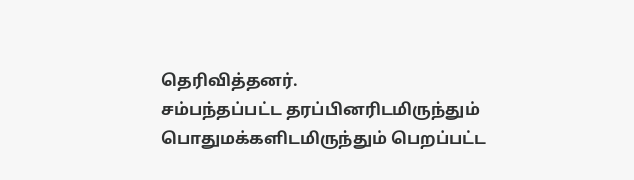தெரிவித்தனர்.
சம்பந்தப்பட்ட தரப்பினரிடமிருந்தும் பொதுமக்களிடமிருந்தும் பெறப்பட்ட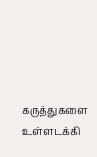கருத்துகளை உள்ளடக்கி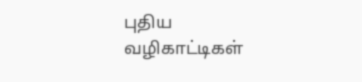புதிய வழிகாட்டிகள்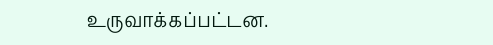உருவாக்கப்பட்டன.